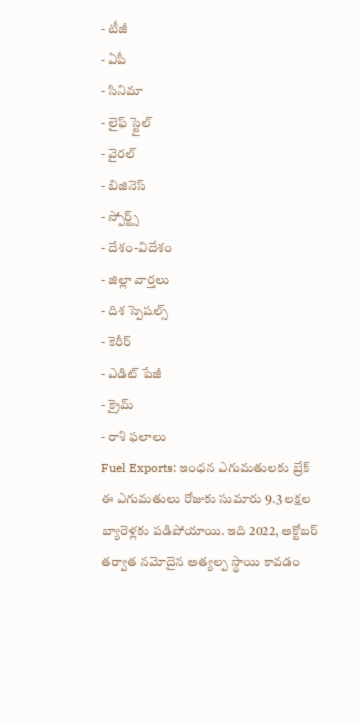- టీజీ
- ఏపీ
- సినిమా
- లైఫ్ స్టైల్
- వైరల్
- బిజినెస్
- స్పోర్ట్స్
- దేశం-విదేశం
- జిల్లా వార్తలు
- దిశ స్పెషల్స్
- కెరీర్
- ఎడిట్ పేజీ
- క్రైమ్
- రాశి ఫలాలు
Fuel Exports: ఇంధన ఎగుమతులకు బ్రేక్
ఈ ఎగుమతులు రోజుకు సుమారు 9.3 లక్షల బ్యారెళ్లకు పడిపోయాయి. ఇది 2022, అక్టోబర్ తర్వాత నమోదైన అత్యల్ప స్థాయి కావడం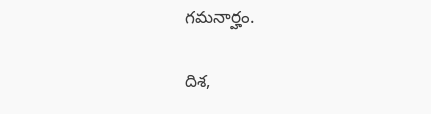గమనార్హం.

దిశ,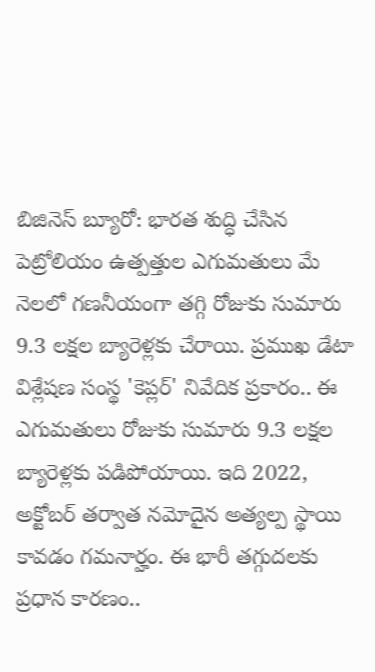బిజినెస్ బ్యూరో: భారత శుద్ధి చేసిన పెట్రోలియం ఉత్పత్తుల ఎగుమతులు మే నెలలో గణనీయంగా తగ్గి రోజుకు సుమారు 9.3 లక్షల బ్యారెళ్లకు చేరాయి. ప్రముఖ డేటా విశ్లేషణ సంస్థ 'కెప్లర్' నివేదిక ప్రకారం.. ఈ ఎగుమతులు రోజుకు సుమారు 9.3 లక్షల బ్యారెళ్లకు పడిపోయాయి. ఇది 2022, అక్టోబర్ తర్వాత నమోదైన అత్యల్ప స్థాయి కావడం గమనార్హం. ఈ భారీ తగ్గుదలకు ప్రధాన కారణం..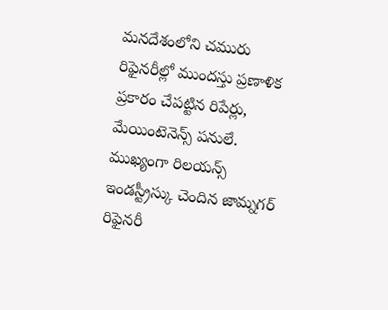మనదేశంలోని చమురు రిఫైనరీల్లో ముందస్తు ప్రణాళిక ప్రకారం చేపట్టిన రిపేర్లు, మేయింటెనెన్స్ పనులే. ముఖ్యంగా రిలయన్స్ ఇండస్ట్రీస్కు చెందిన జామ్నగర్ రిఫైనరీ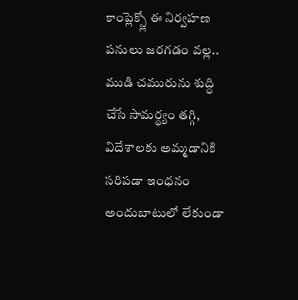కాంప్లెక్స్లో ఈ నిర్వహణ పనులు జరగడం వల్ల.. ముడి చమురును శుద్ధి చేసే సామర్థ్యం తగ్గి, విదేశాలకు అమ్మడానికి సరిపడా ఇంధనం అందుబాటులో లేకుండా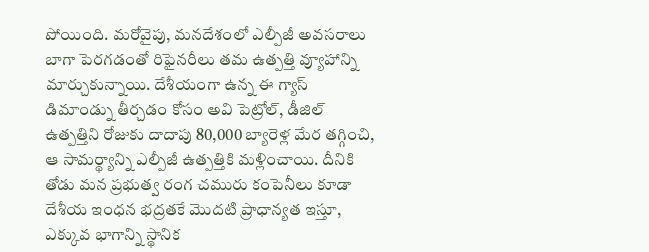పోయింది. మరోవైపు, మనదేశంలో ఎల్పీజీ అవసరాలు బాగా పెరగడంతో రిఫైనరీలు తమ ఉత్పత్తి వ్యూహాన్ని మార్చుకున్నాయి. దేశీయంగా ఉన్న ఈ గ్యాస్ డిమాండ్ను తీర్చడం కోసం అవి పెట్రోల్, డీజిల్ ఉత్పత్తిని రోజుకు దాదాపు 80,000 బ్యారెళ్ల మేర తగ్గించి, ఆ సామర్థ్యాన్ని ఎల్పీజీ ఉత్పత్తికి మళ్లించాయి. దీనికి తోడు మన ప్రభుత్వ రంగ చమురు కంపెనీలు కూడా దేశీయ ఇంధన భద్రతకే మొదటి ప్రాధాన్యత ఇస్తూ, ఎక్కువ భాగాన్ని స్థానిక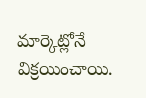మార్కెట్లోనే విక్రయించాయి.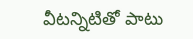వీటన్నిటితో పాటు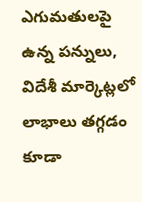ఎగుమతులపై ఉన్న పన్నులు, విదేశీ మార్కెట్లలో లాభాలు తగ్గడం కూడా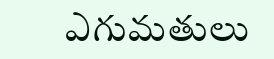ఎగుమతులు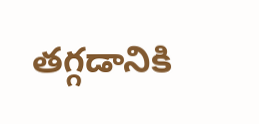తగ్గడానికి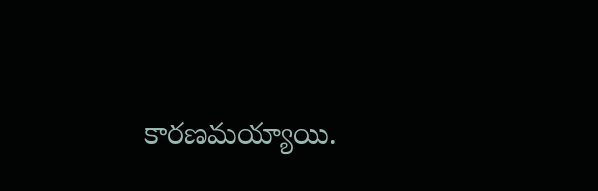కారణమయ్యాయి.